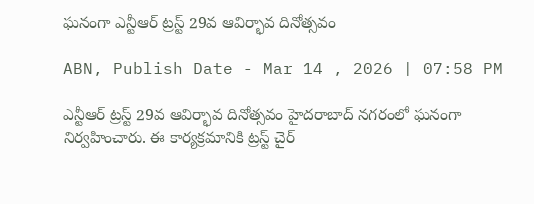ఘనంగా ఎన్టీఆర్ ట్రస్ట్ 29వ ఆవిర్భావ దినోత్సవం

ABN, Publish Date - Mar 14 , 2026 | 07:58 PM

ఎన్టీఆర్ ట్రస్ట్ 29వ ఆవిర్భావ దినోత్సవం హైదరాబాద్ నగరంలో ఘనంగా నిర్వహించారు. ఈ కార్యక్రమానికి ట్రస్ట్ చైర్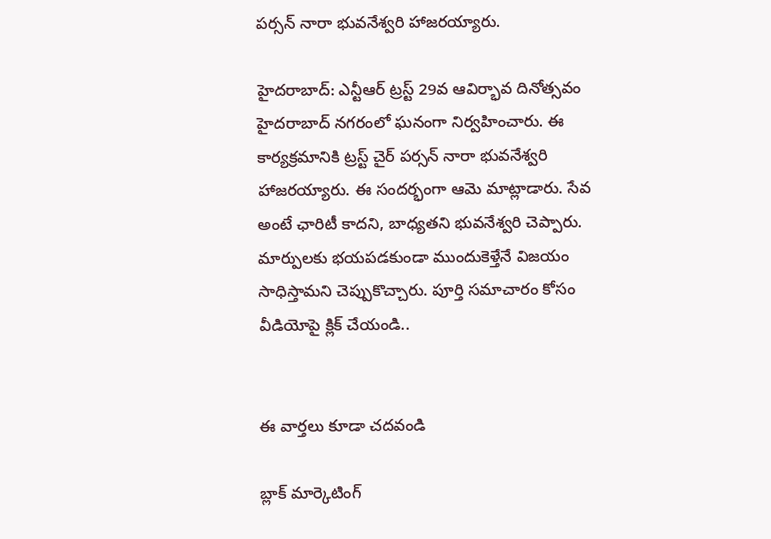పర్సన్ నారా భువనేశ్వరి హాజరయ్యారు.

హైదరాబాద్: ఎన్టీఆర్ ట్రస్ట్ 29వ ఆవిర్భావ దినోత్సవం హైదరాబాద్ నగరంలో ఘనంగా నిర్వహించారు. ఈ కార్యక్రమానికి ట్రస్ట్ చైర్ పర్సన్ నారా భువనేశ్వరి హాజరయ్యారు. ఈ సందర్భంగా ఆమె మాట్లాడారు. సేవ అంటే ఛారిటీ కాదని, బాధ్యతని భువనేశ్వరి చెప్పారు. మార్పులకు భయపడకుండా ముందుకెళ్తేనే విజయం సాధిస్తామని చెప్పుకొచ్చారు. పూర్తి సమాచారం కోసం వీడియోపై క్లిక్ చేయండి..


ఈ వార్తలు కూడా చదవండి

బ్లాక్ మార్కెటింగ్‌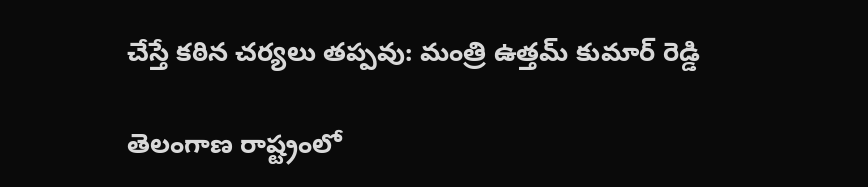చేస్తే కఠిన చర్యలు తప్పవు: మంత్రి ఉత్తమ్ కుమార్ రెడ్డి

తెలంగాణ రాష్ట్రంలో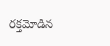రక్తమోడిన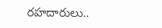రహదారులు..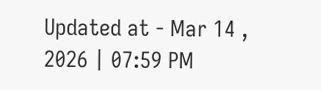Updated at - Mar 14 , 2026 | 07:59 PM